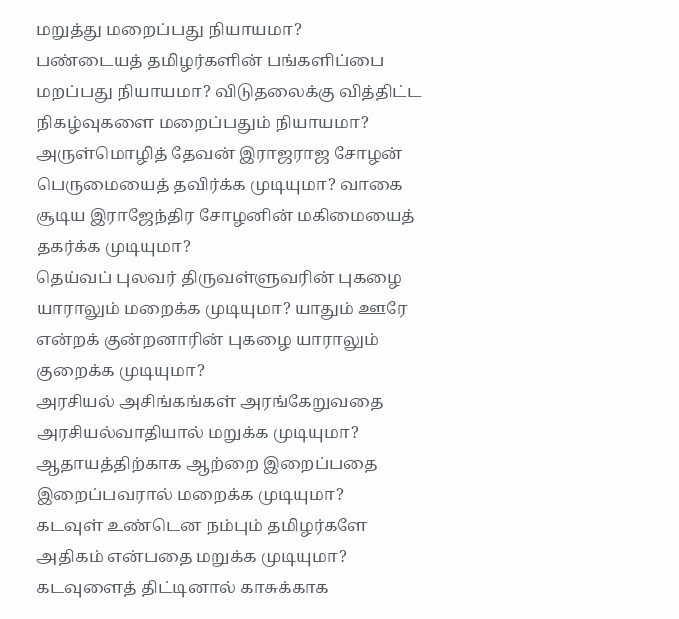மறுத்து மறைப்பது நியாயமா?
பண்டையத் தமிழர்களின் பங்களிப்பை மறப்பது நியாயமா? விடுதலைக்கு வித்திட்ட நிகழ்வுகளை மறைப்பதும் நியாயமா?
அருள்மொழித் தேவன் இராஜராஜ சோழன் பெருமையைத் தவிர்க்க முடியுமா? வாகை சூடிய இராஜேந்திர சோழனின் மகிமையைத் தகர்க்க முடியுமா?
தெய்வப் புலவர் திருவள்ளுவரின் புகழை யாராலும் மறைக்க முடியுமா? யாதும் ஊரே என்றக் குன்றனாரின் புகழை யாராலும் குறைக்க முடியுமா?
அரசியல் அசிங்கங்கள் அரங்கேறுவதை அரசியல்வாதியால் மறுக்க முடியுமா? ஆதாயத்திற்காக ஆற்றை இறைப்பதை இறைப்பவரால் மறைக்க முடியுமா?
கடவுள் உண்டென நம்பும் தமிழர்களே அதிகம் என்பதை மறுக்க முடியுமா? கடவுளைத் திட்டினால் காசுக்காக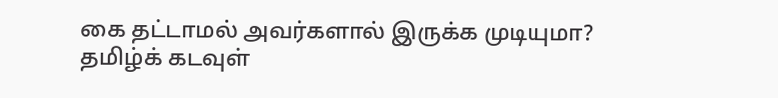கை தட்டாமல் அவர்களால் இருக்க முடியுமா?
தமிழ்க் கடவுள்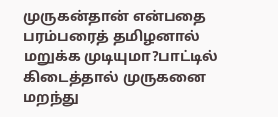முருகன்தான் என்பதை பரம்பரைத் தமிழனால் மறுக்க முடியுமா?பாட்டில் கிடைத்தால் முருகனை மறந்து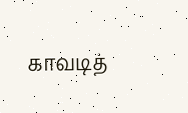காவடித்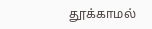தூக்காமல்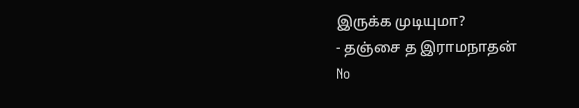இருக்க முடியுமா?
- தஞ்சை த இராமநாதன்
No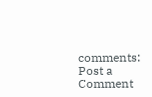comments:
Post a Comment